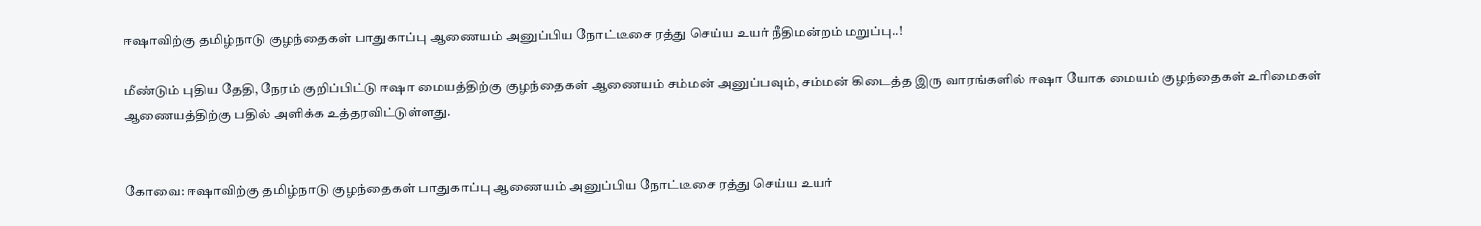ஈஷாவிற்கு தமிழ்நாடு குழந்தைகள் பாதுகாப்பு ஆணையம் அனுப்பிய நோட்டீசை ரத்து செய்ய உயர் நீதிமன்றம் மறுப்பு..!

மீண்டும் புதிய தேதி, நேரம் குறிப்பிட்டு ஈஷா மையத்திற்கு குழந்தைகள் ஆணையம் சம்மன் அனுப்பவும், சம்மன் கிடைத்த இரு வாரங்களில் ஈஷா யோக மையம் குழந்தைகள் உரிமைகள் ஆணையத்திற்கு பதில் அளிக்க உத்தரவிட்டுள்ளது.


கோவை: ஈஷாவிற்கு தமிழ்நாடு குழந்தைகள் பாதுகாப்பு ஆணையம் அனுப்பிய நோட்டீசை ரத்து செய்ய உயர்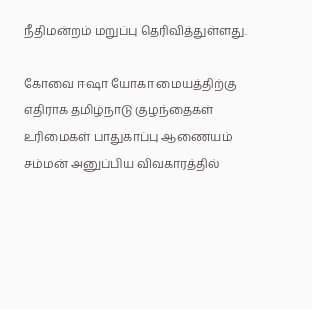நீதிமன்றம் மறுப்பு தெரிவித்துள்ளது.

கோவை ஈஷா யோகா மையத்திற்கு எதிராக தமிழ்நாடு குழந்தைகள் உரிமைகள் பாதுகாப்பு ஆணையம் சம்மன் அனுப்பிய விவகாரத்தில்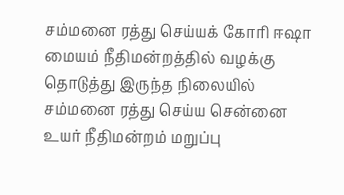சம்மனை ரத்து செய்யக் கோரி ஈஷா மையம் நீதிமன்றத்தில் வழக்கு தொடுத்து இருந்த நிலையில் சம்மனை ரத்து செய்ய சென்னை உயர் நீதிமன்றம் மறுப்பு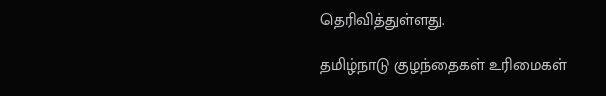தெரிவித்துள்ளது.

தமிழ்நாடு குழந்தைகள் உரிமைகள்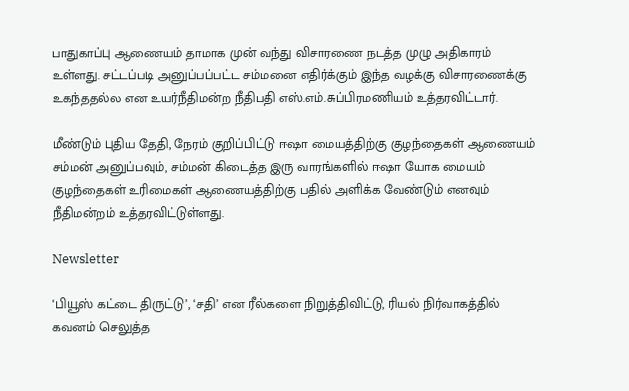பாதுகாப்பு ஆணையம் தாமாக முன் வந்து விசாரணை நடத்த முழு அதிகாரம் உள்ளது. சட்டப்படி அனுப்பப்பட்ட சம்மனை எதிர்க்கும் இந்த வழக்கு விசாரணைக்கு உகந்ததல்ல என உயர்நீதிமன்ற நீதிபதி எஸ்.எம்.சுப்பிரமணியம் உத்தரவிட்டார்.

மீண்டும் புதிய தேதி, நேரம் குறிப்பிட்டு ஈஷா மையத்திற்கு குழந்தைகள் ஆணையம் சம்மன் அனுப்பவும், சம்மன் கிடைத்த இரு வாரங்களில் ஈஷா யோக மையம் குழந்தைகள் உரிமைகள் ஆணையத்திற்கு பதில் அளிக்க வேண்டும் எனவும் நீதிமன்றம் உத்தரவிட்டுள்ளது.

Newsletter

‘பியூஸ் கட்டை திருட்டு’, ‘சதி’ என ரீல்களை நிறுத்திவிட்டு, ரியல் நிர்வாகத்தில் கவனம் செலுத்த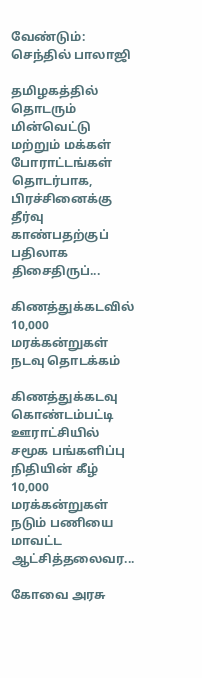வேண்டும்: செந்தில் பாலாஜி

தமிழகத்தில் தொடரும் மின்வெட்டு மற்றும் மக்கள் போராட்டங்கள் தொடர்பாக, பிரச்சினைக்கு தீர்வு காண்பதற்குப் பதிலாக திசைதிருப்...

கிணத்துக்கடவில் 10,000 மரக்கன்றுகள் நடவு தொடக்கம்

கிணத்துக்கடவு கொண்டம்பட்டி ஊராட்சியில் சமூக பங்களிப்பு நிதியின் கீழ் 10,000 மரக்கன்றுகள் நடும் பணியை மாவட்ட ஆட்சித்தலைவர...

கோவை அரசு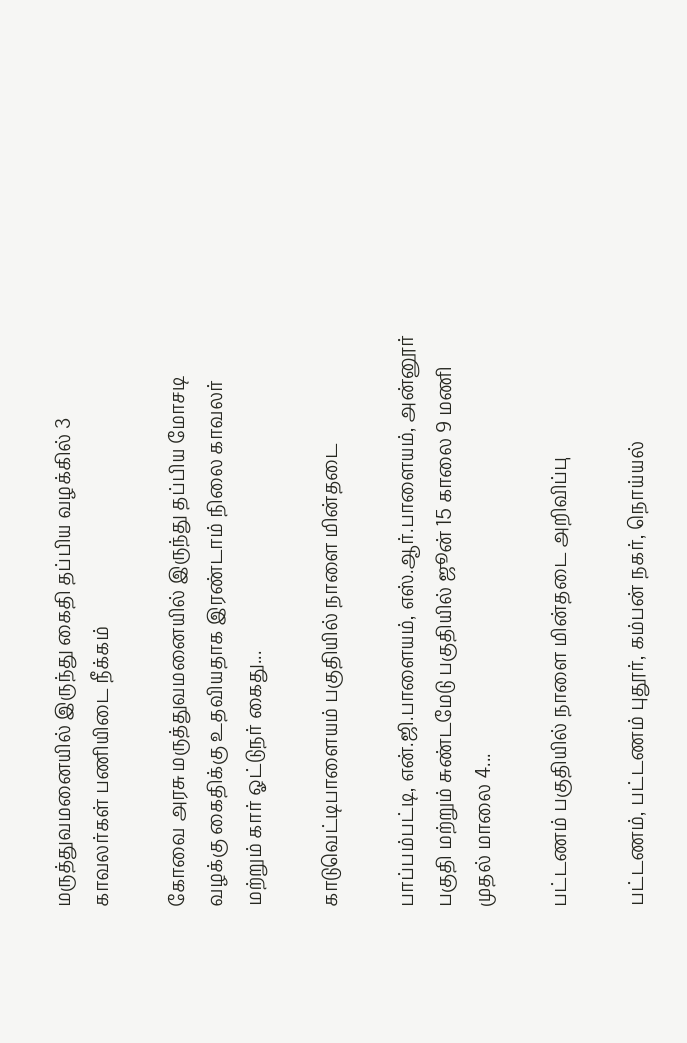மருத்துவமனையில் இருந்து கைதி தப்பிய வழக்கில் 3 காவலர்கள் பணியிடை நீக்கம்

கோவை அரசு மருத்துவமனையில் இருந்து தப்பிய மோசடி வழக்கு கைதிக்கு உதவியதாக இரண்டாம் நிலை காவலர் மற்றும் கார் ஓட்டுநர் கைது...

காடுவெட்டிபாளையம் பகுதியில் நாளை மின்தடை

பாப்பம்பட்டி, என்.ஜி.பாளையம், எஸ்.ஆர்.பாளையம், அன்னூர் பகுதி மற்றும் சுண்டமேடு பகுதியில் ஜூன் 15 காலை 9 மணி முதல் மாலை 4...

பட்டணம் பகுதியில் நாளை மின்தடை அறிவிப்பு

பட்டணம், பட்டணம் புதூர், கம்பன் நகர், நொய்யல்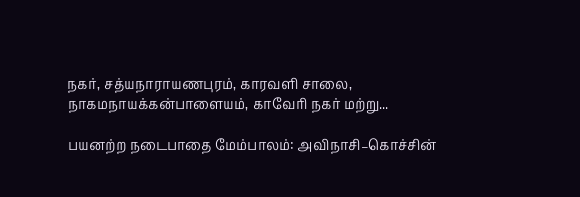நகர், சத்யநாராயணபுரம், காரவளி சாலை, நாகமநாயக்கன்பாளையம், காவேரி நகர் மற்று...

பயனற்ற நடைபாதை மேம்பாலம்: அவிநாசி–கொச்சின்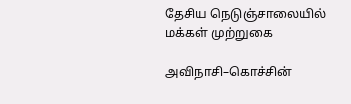தேசிய நெடுஞ்சாலையில் மக்கள் முற்றுகை

அவிநாசி–கொச்சின்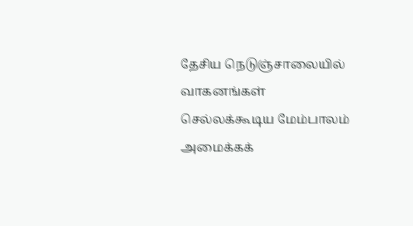தேசிய நெடுஞ்சாலையில் வாகனங்கள் செல்லக்கூடிய மேம்பாலம் அமைக்கக்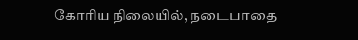கோரிய நிலையில், நடைபாதை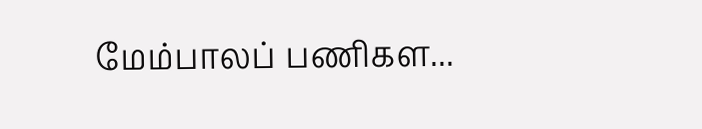மேம்பாலப் பணிகள...